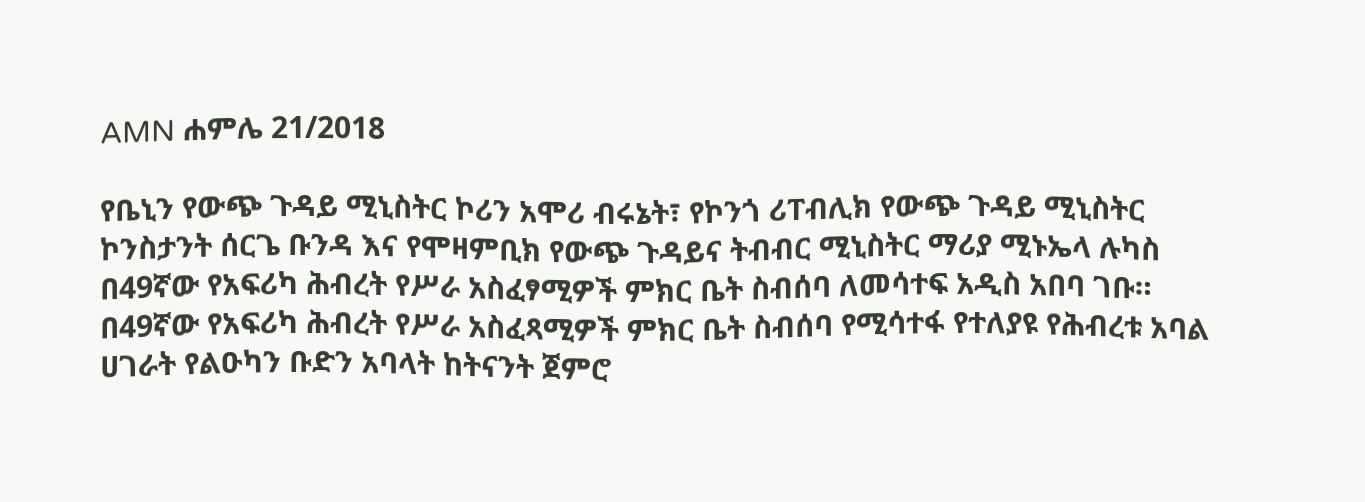AMN ሐምሌ 21/2018

የቤኒን የውጭ ጉዳይ ሚኒስትር ኮሪን አሞሪ ብሩኔት፣ የኮንጎ ሪፐብሊክ የውጭ ጉዳይ ሚኒስትር ኮንስታንት ሰርጌ ቡንዳ እና የሞዛምቢክ የውጭ ጉዳይና ትብብር ሚኒስትር ማሪያ ሚኑኤላ ሉካስ በ49ኛው የአፍሪካ ሕብረት የሥራ አስፈፃሚዎች ምክር ቤት ስብሰባ ለመሳተፍ አዲስ አበባ ገቡ።
በ49ኛው የአፍሪካ ሕብረት የሥራ አስፈጻሚዎች ምክር ቤት ስብሰባ የሚሳተፋ የተለያዩ የሕብረቱ አባል ሀገራት የልዑካን ቡድን አባላት ከትናንት ጀምሮ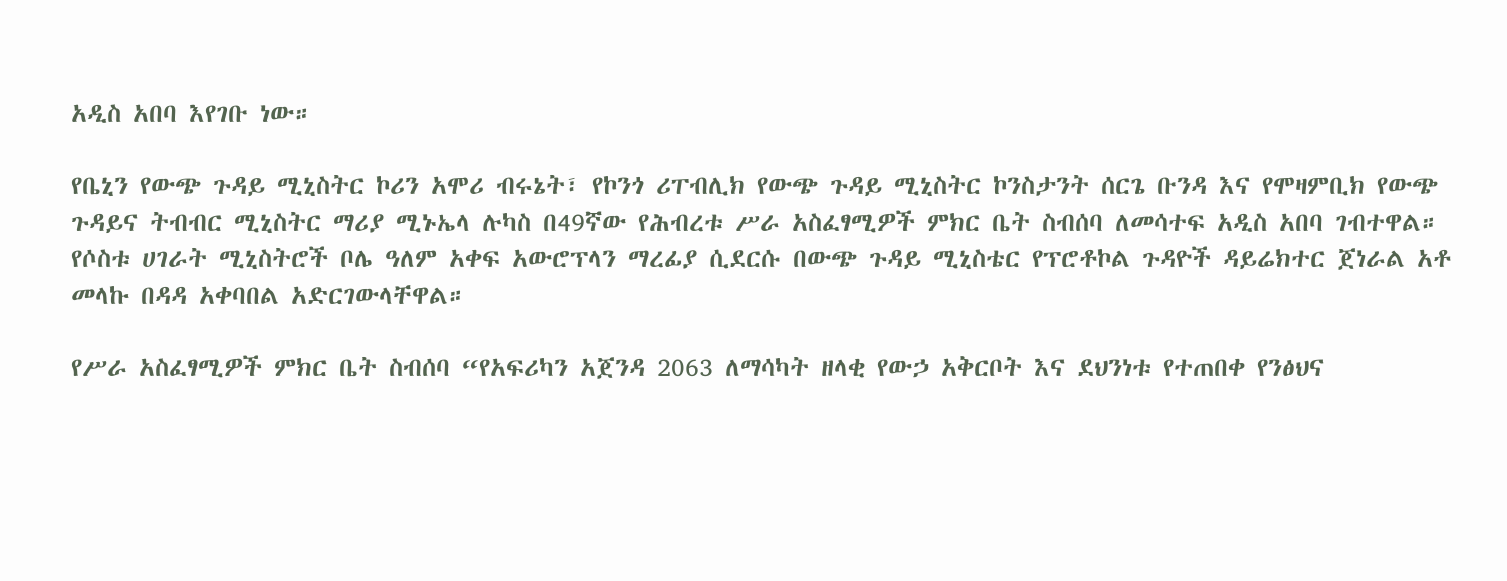አዲስ አበባ እየገቡ ነው።

የቤኒን የውጭ ጉዳይ ሚኒስትር ኮሪን አሞሪ ብሩኔት፣ የኮንጎ ሪፐብሊክ የውጭ ጉዳይ ሚኒስትር ኮንስታንት ሰርጌ ቡንዳ እና የሞዛምቢክ የውጭ ጉዳይና ትብብር ሚኒስትር ማሪያ ሚኑኤላ ሉካስ በ49ኛው የሕብረቱ ሥራ አስፈፃሚዎች ምክር ቤት ስብሰባ ለመሳተፍ አዲስ አበባ ገብተዋል።
የሶስቱ ሀገራት ሚኒስትሮች ቦሌ ዓለም አቀፍ አውሮፕላን ማረፊያ ሲደርሱ በውጭ ጉዳይ ሚኒስቴር የፕሮቶኮል ጉዳዮች ዳይሬክተር ጀነራል አቶ መላኩ በዳዳ አቀባበል አድርገውላቸዋል።

የሥራ አስፈፃሚዎች ምክር ቤት ስብሰባ “የአፍሪካን አጀንዳ 2063 ለማሳካት ዘላቂ የውኃ አቅርቦት እና ደህንነቱ የተጠበቀ የንፅህና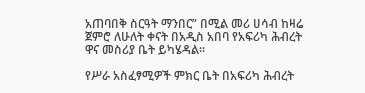አጠባበቅ ስርዓት ማንበር” በሚል መሪ ሀሳብ ከዛሬ ጀምሮ ለሁለት ቀናት በአዲስ አበባ የአፍሪካ ሕብረት ዋና መስሪያ ቤት ይካሄዳል።

የሥራ አስፈፃሚዎች ምክር ቤት በአፍሪካ ሕብረት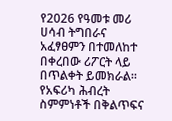የ2026 የዓመቱ መሪ ሀሳብ ትግበራና አፈፃፀምን በተመለከተ በቀረበው ሪፖርት ላይ በጥልቀት ይመክራል።
የአፍሪካ ሕብረት ስምምነቶች በቅልጥፍና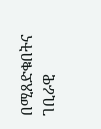በሚጸድቁበትና ገቢራዊ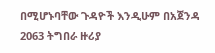በሚሆኑባቸው ጉዳዮች እንዲሁም በአጀንዳ 2063 ትግበራ ዙሪያ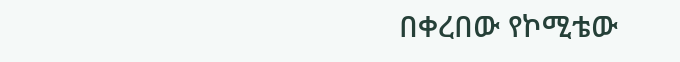በቀረበው የኮሚቴው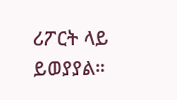ሪፖርት ላይ ይወያያል።